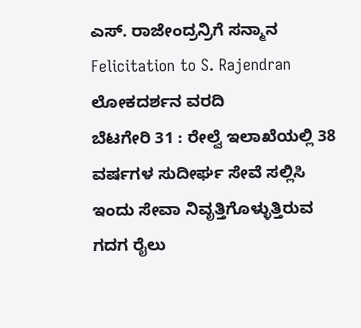ಎಸ್. ರಾಜೇಂದ್ರನ್ರಿಗೆ ಸನ್ಮಾನ
Felicitation to S. Rajendran
ಲೋಕದರ್ಶನ ವರದಿ
ಬೆಟಗೇರಿ 31 : ರೇಲ್ವೆ ಇಲಾಖೆಯಲ್ಲಿ 38 ವರ್ಷಗಳ ಸುದೀರ್ಘ ಸೇವೆ ಸಲ್ಲಿಸಿ ಇಂದು ಸೇವಾ ನಿವೃತ್ತಿಗೊಳ್ಳುತ್ತಿರುವ ಗದಗ ರೈಲು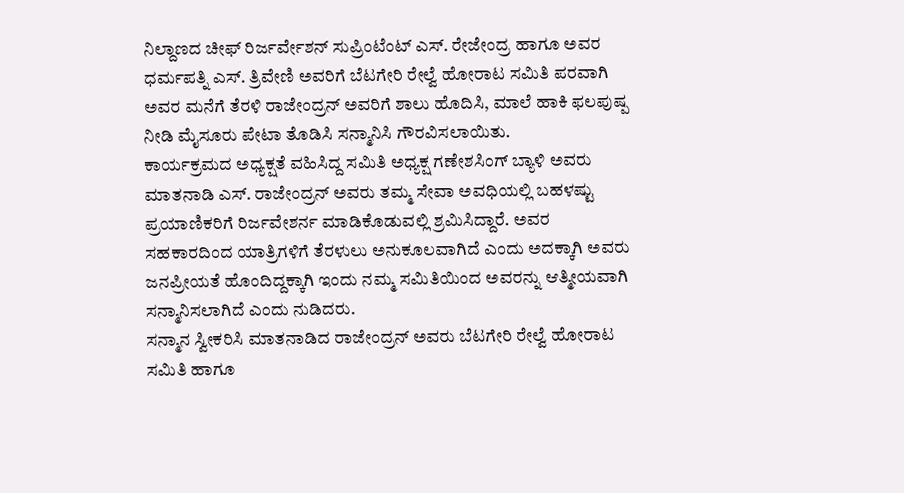ನಿಲ್ದಾಣದ ಚೀಫ್ ರಿರ್ಜರ್ವೇಶನ್ ಸುಪ್ರಿಂಟೆಂಟ್ ಎಸ್. ರೇಜೇಂದ್ರ ಹಾಗೂ ಅವರ ಧರ್ಮಪತ್ನಿ ಎಸ್. ತ್ರಿವೇಣಿ ಅವರಿಗೆ ಬೆಟಗೇರಿ ರೇಲ್ವೆ ಹೋರಾಟ ಸಮಿತಿ ಪರವಾಗಿ ಅವರ ಮನೆಗೆ ತೆರಳಿ ರಾಜೇಂದ್ರನ್ ಅವರಿಗೆ ಶಾಲು ಹೊದಿಸಿ, ಮಾಲೆ ಹಾಕಿ ಫಲಪುಷ್ಪ ನೀಡಿ ಮೈಸೂರು ಪೇಟಾ ತೊಡಿಸಿ ಸನ್ಮಾನಿಸಿ ಗೌರವಿಸಲಾಯಿತು.
ಕಾರ್ಯಕ್ರಮದ ಅಧ್ಯಕ್ಷತೆ ವಹಿಸಿದ್ದ ಸಮಿತಿ ಅಧ್ಯಕ್ಷ ಗಣೇಶಸಿಂಗ್ ಬ್ಯಾಳಿ ಅವರು ಮಾತನಾಡಿ ಎಸ್. ರಾಜೇಂದ್ರನ್ ಅವರು ತಮ್ಮ ಸೇವಾ ಅವಧಿಯಲ್ಲಿ ಬಹಳಷ್ಟು ಪ್ರಯಾಣಿಕರಿಗೆ ರಿರ್ಜವೇಶರ್ನ ಮಾಡಿಕೊಡುವಲ್ಲಿ ಶ್ರಮಿಸಿದ್ದಾರೆ. ಅವರ ಸಹಕಾರದಿಂದ ಯಾತ್ರಿಗಳಿಗೆ ತೆರಳುಲು ಅನುಕೂಲವಾಗಿದೆ ಎಂದು ಅದಕ್ಕಾಗಿ ಅವರು ಜನಪ್ರೀಯತೆ ಹೊಂದಿದ್ದಕ್ಕಾಗಿ ಇಂದು ನಮ್ಮ ಸಮಿತಿಯಿಂದ ಅವರನ್ನು ಆತ್ಮೀಯವಾಗಿ ಸನ್ಮಾನಿಸಲಾಗಿದೆ ಎಂದು ನುಡಿದರು.
ಸನ್ಮಾನ ಸ್ವೀಕರಿಸಿ ಮಾತನಾಡಿದ ರಾಜೇಂದ್ರನ್ ಅವರು ಬೆಟಗೇರಿ ರೇಲ್ವೆ ಹೋರಾಟ ಸಮಿತಿ ಹಾಗೂ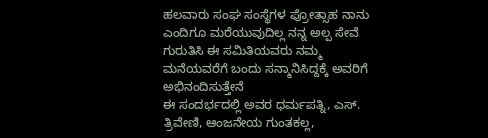ಹಲವಾರು ಸಂಘ ಸಂಸ್ಥೆಗಳ ಪ್ರೋತ್ಸಾಹ ನಾನು ಎಂದಿಗೂ ಮರೆಯುವುದಿಲ್ಲ ನನ್ನ ಅಲ್ಪ ಸೇವೆ ಗುರುತಿಸಿ ಈ ಸಮಿತಿಯವರು ನಮ್ಮ ಮನೆಯವರೆಗೆ ಬಂದು ಸನ್ಮಾನಿಸಿದ್ದಕ್ಕೆ ಅವರಿಗೆ ಅಭಿನಂದಿಸುತ್ತೇನೆ
ಈ ಸಂದರ್ಭದಲ್ಲಿ ಅವರ ಧರ್ಮಪತ್ನಿ, ಎಸ್. ತ್ರಿವೇಣಿ, ಆಂಜನೇಯ ಗುಂತಕಲ್ಲ,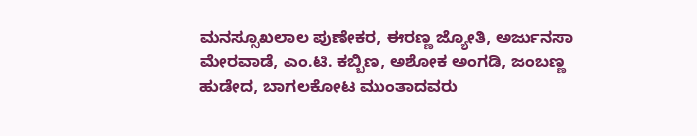ಮನಸ್ಸೂಖಲಾಲ ಪುಣೇಕರ, ಈರಣ್ಣ ಜ್ಯೋತಿ, ಅರ್ಜುನಸಾ ಮೇರವಾಡೆ, ಎಂ.ಟಿ. ಕಬ್ಬಿಣ, ಅಶೋಕ ಅಂಗಡಿ, ಜಂಬಣ್ಣ ಹುಡೇದ, ಬಾಗಲಕೋಟ ಮುಂತಾದವರು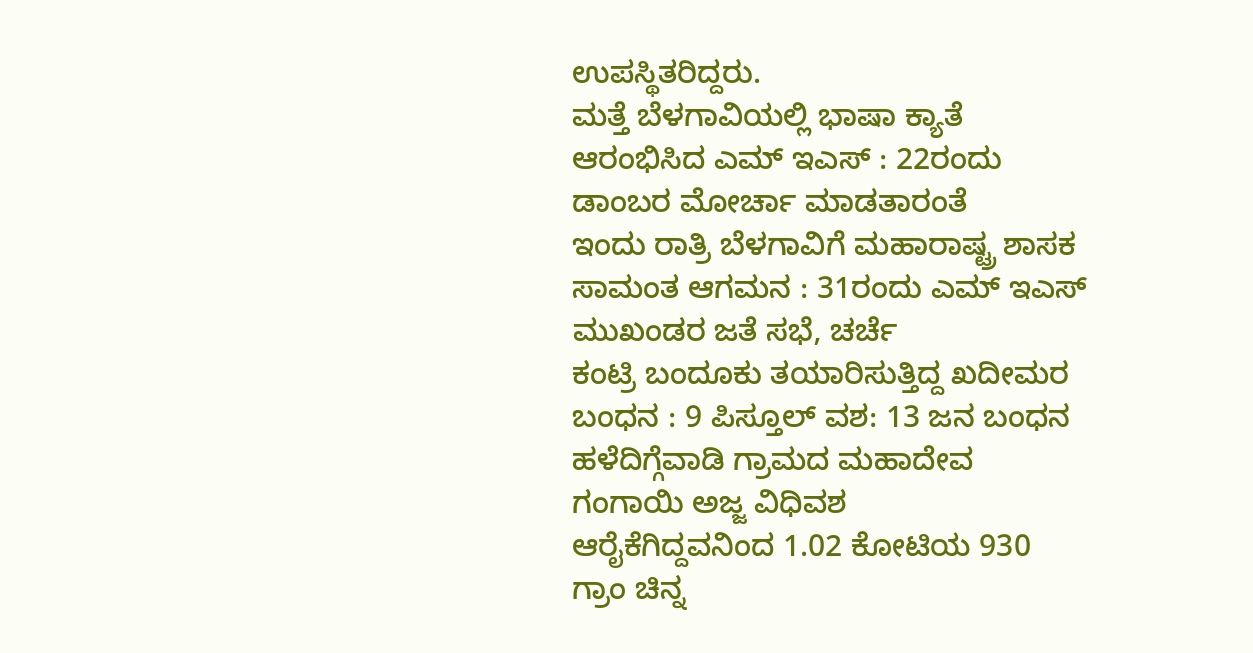ಉಪಸ್ಥಿತರಿದ್ದರು.
ಮತ್ತೆ ಬೆಳಗಾವಿಯಲ್ಲಿ ಭಾಷಾ ಕ್ಯಾತೆ ಆರಂಭಿಸಿದ ಎಮ್ ಇಎಸ್ : 22ರಂದು ಡಾಂಬರ ಮೋರ್ಚಾ ಮಾಡತಾರಂತೆ
ಇಂದು ರಾತ್ರಿ ಬೆಳಗಾವಿಗೆ ಮಹಾರಾಷ್ಟ್ರ ಶಾಸಕ ಸಾಮಂತ ಆಗಮನ : 31ರಂದು ಎಮ್ ಇಎಸ್ ಮುಖಂಡರ ಜತೆ ಸಭೆ, ಚರ್ಚೆ
ಕಂಟ್ರಿ ಬಂದೂಕು ತಯಾರಿಸುತ್ತಿದ್ದ ಖದೀಮರ ಬಂಧನ : 9 ಪಿಸ್ತೂಲ್ ವಶ: 13 ಜನ ಬಂಧನ
ಹಳೆದಿಗ್ಗೆವಾಡಿ ಗ್ರಾಮದ ಮಹಾದೇವ ಗಂಗಾಯಿ ಅಜ್ಜ ವಿಧಿವಶ
ಆರೈಕೆಗಿದ್ದವನಿಂದ 1.02 ಕೋಟಿಯ 930 ಗ್ರಾಂ ಚಿನ್ನ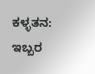ಕಳ್ಳತನ: ಇಬ್ಬರ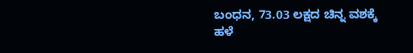ಬಂಧನ, 73.03 ಲಕ್ಷದ ಚಿನ್ನ ವಶಕ್ಕೆ
ಹಳೆ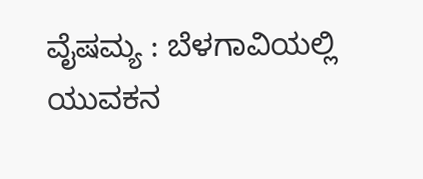ವೈಷಮ್ಯ : ಬೆಳಗಾವಿಯಲ್ಲಿ ಯುವಕನ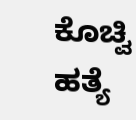ಕೊಚ್ವಿ ಹತ್ಯೆ